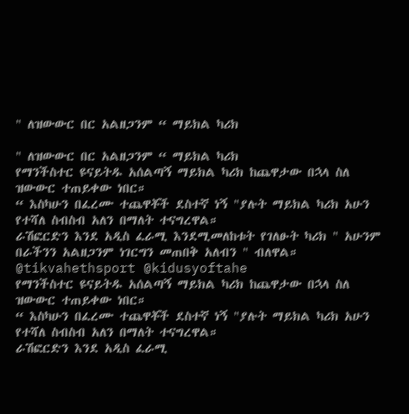" ለዝውውር በር አልዘጋንም “ ማይክል ካሪክ

" ለዝውውር በር አልዘጋንም “ ማይክል ካሪክ
የማንችስተር ዩናይትዱ አሰልጣኝ ማይክል ካሪክ ከጨዋታው በኋላ ስለ ዝውውር ተጠይቀው ነበር።
“ እስካሁን በፈረሙ ተጨዋቾች ደስተኛ ነኝ "ያሉት ማይክል ካሪክ አሁን የተሻለ ስብስብ አለን በማለት ተናግረዋል።
ራሽፎርድን እንደ አዲስ ፈራሚ እንደሚመለከቱት የገለፁት ካሪክ " አሁንም በራችንን አልዘጋንም ነገርግን መጠበቅ አለብን " ብለዋል።
@tikvahethsport @kidusyoftahe
የማንችስተር ዩናይትዱ አሰልጣኝ ማይክል ካሪክ ከጨዋታው በኋላ ስለ ዝውውር ተጠይቀው ነበር።
“ እስካሁን በፈረሙ ተጨዋቾች ደስተኛ ነኝ "ያሉት ማይክል ካሪክ አሁን የተሻለ ስብስብ አለን በማለት ተናግረዋል።
ራሽፎርድን እንደ አዲስ ፈራሚ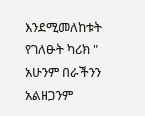እንደሚመለከቱት የገለፁት ካሪክ " አሁንም በራችንን አልዘጋንም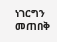ነገርግን መጠበቅ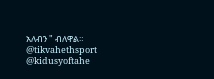አለብን " ብለዋል።
@tikvahethsport @kidusyoftahe